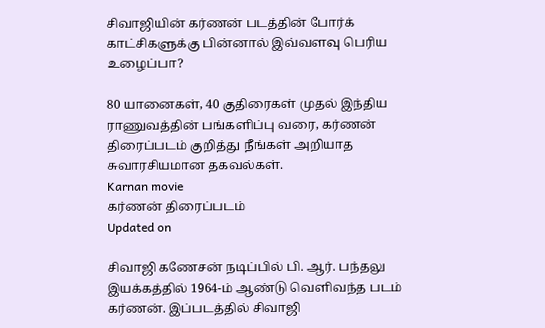சிவாஜியின் கர்ணன் படத்தின் போர்க் காட்சிகளுக்கு பின்னால் இவ்வளவு பெரிய உழைப்பா?

80 யானைகள், 40 குதிரைகள் முதல் இந்திய ராணுவத்தின் பங்களிப்பு வரை, கர்ணன் திரைப்படம் குறித்து நீங்கள் அறியாத சுவாரசியமான தகவல்கள்.
Karnan movie
கர்ணன் திரைப்படம்
Updated on

சிவாஜி கணேசன் நடிப்பில் பி. ஆர். பந்தலு இயக்கத்தில் 1964-ம் ஆண்டு வெளிவந்த படம் கர்ணன். இப்படத்தில் சிவாஜி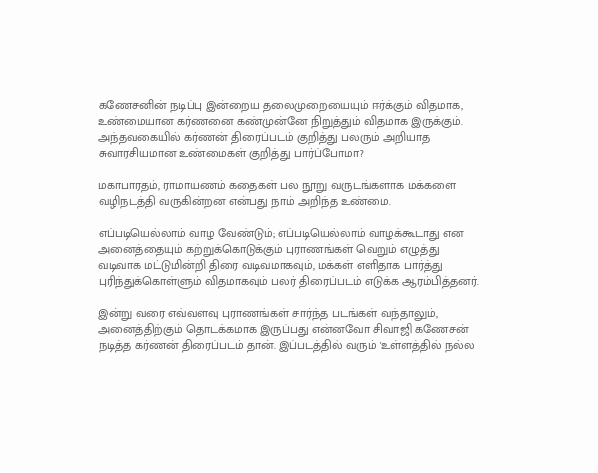கணேசனின் நடிப்பு இன்றைய தலைமுறையையும் ஈர்க்கும் விதமாக, உண்மையான கர்ணனை கண்முன்னே நிறுத்தும் விதமாக இருக்கும். அந்தவகையில் கர்ணன் திரைப்படம் குறித்து பலரும் அறியாத சுவாரசியமான உண்மைகள் குறித்து பார்ப்போமா?

மகாபாரதம், ராமாயணம் கதைகள் பல நூறு வருடங்களாக மக்களை வழிநடத்தி வருகின்றன என்பது நாம் அறிந்த உண்மை.

எப்படியெல்லாம் வாழ வேண்டும்; எப்படியெல்லாம் வாழக்கூடாது என அனைத்தையும் கற்றுக்கொடுக்கும் புராணங்கள் வெறும் எழுத்து வடிவாக மட்டுமின்றி திரை வடிவமாகவும், மக்கள் எளிதாக பார்த்து புரிந்துக்கொள்ளும் விதமாகவும் பலர் திரைப்படம் எடுக்க ஆரம்பித்தனர்.

இன்று வரை எவ்வளவு புராணங்கள் சார்ந்த படங்கள் வந்தாலும், அனைத்திற்கும் தொடக்கமாக இருப்பது என்னவோ சிவாஜி கணேசன் நடித்த கர்ணன் திரைப்படம் தான். இப்படத்தில் வரும் 'உள்ளத்தில் நல்ல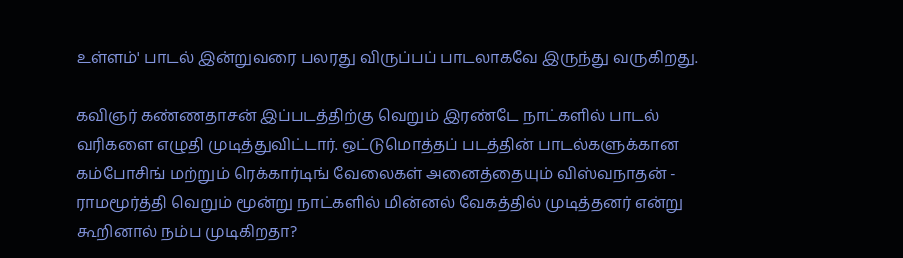உள்ளம்' பாடல் இன்றுவரை பலரது விருப்பப் பாடலாகவே இருந்து வருகிறது.

கவிஞர் கண்ணதாசன் இப்படத்திற்கு வெறும் இரண்டே நாட்களில் பாடல் வரிகளை எழுதி முடித்துவிட்டார். ஒட்டுமொத்தப் படத்தின் பாடல்களுக்கான கம்போசிங் மற்றும் ரெக்கார்டிங் வேலைகள் அனைத்தையும் விஸ்வநாதன் - ராமமூர்த்தி வெறும் மூன்று நாட்களில் மின்னல் வேகத்தில் முடித்தனர் என்று கூறினால் நம்ப முடிகிறதா?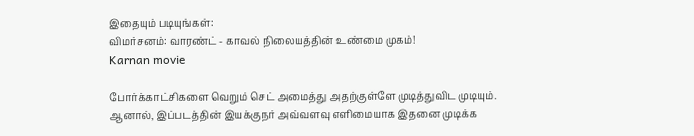இதையும் படியுங்கள்:
விமர்சனம்: வாரண்ட் - காவல் நிலையத்தின் உண்மை முகம்!
Karnan movie

போர்க்காட்சிகளை வெறும் செட் அமைத்து அதற்குள்ளே முடித்துவிட முடியும். ஆனால், இப்படத்தின் இயக்குநர் அவ்வளவு எளிமையாக இதனை முடிக்க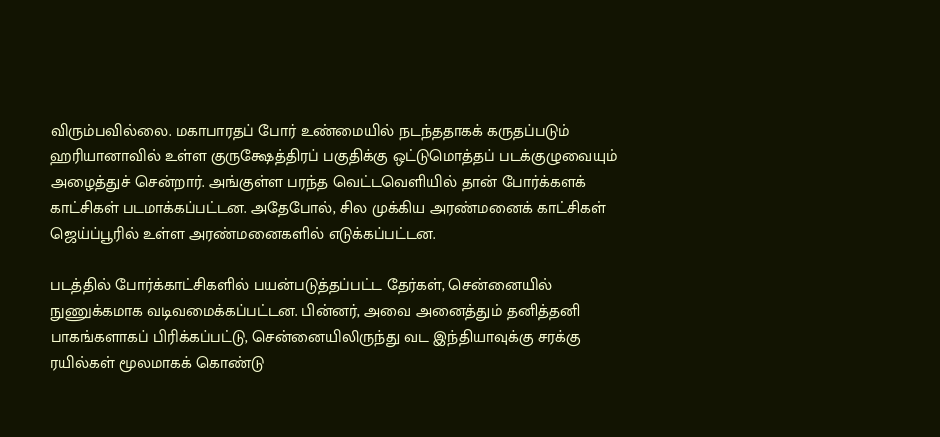விரும்பவில்லை. மகாபாரதப் போர் உண்மையில் நடந்ததாகக் கருதப்படும் ஹரியானாவில் உள்ள குருக்ஷேத்திரப் பகுதிக்கு ஒட்டுமொத்தப் படக்குழுவையும் அழைத்துச் சென்றார். அங்குள்ள பரந்த வெட்டவெளியில் தான் போர்க்களக் காட்சிகள் படமாக்கப்பட்டன. அதேபோல், சில முக்கிய அரண்மனைக் காட்சிகள் ஜெய்ப்பூரில் உள்ள அரண்மனைகளில் எடுக்கப்பட்டன.

படத்தில் போர்க்காட்சிகளில் பயன்படுத்தப்பட்ட தேர்கள், சென்னையில் நுணுக்கமாக வடிவமைக்கப்பட்டன. பின்னர், அவை அனைத்தும் தனித்தனி பாகங்களாகப் பிரிக்கப்பட்டு, சென்னையிலிருந்து வட இந்தியாவுக்கு சரக்கு ரயில்கள் மூலமாகக் கொண்டு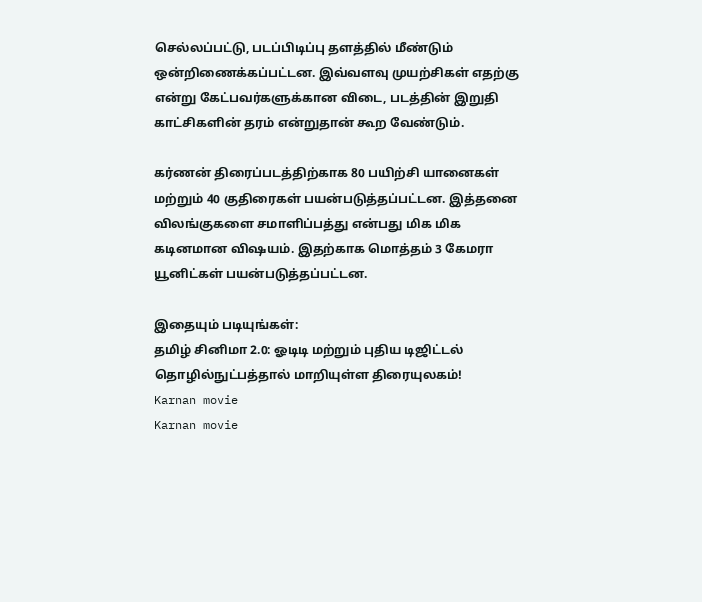செல்லப்பட்டு, படப்பிடிப்பு தளத்தில் மீண்டும் ஒன்றிணைக்கப்பட்டன. இவ்வளவு முயற்சிகள் எதற்கு என்று கேட்பவர்களுக்கான விடை, படத்தின் இறுதி காட்சிகளின் தரம் என்றுதான் கூற வேண்டும்.

கர்ணன் திரைப்படத்திற்காக 80 பயிற்சி யானைகள் மற்றும் 40 குதிரைகள் பயன்படுத்தப்பட்டன. இத்தனை விலங்குகளை சமாளிப்பத்து என்பது மிக மிக கடினமான விஷயம். இதற்காக மொத்தம் 3 கேமரா யூனிட்கள் பயன்படுத்தப்பட்டன.

இதையும் படியுங்கள்:
தமிழ் சினிமா 2.0: ஓடிடி மற்றும் புதிய டிஜிட்டல் தொழில்நுட்பத்தால் மாறியுள்ள திரையுலகம்!
Karnan movie
Karnan movie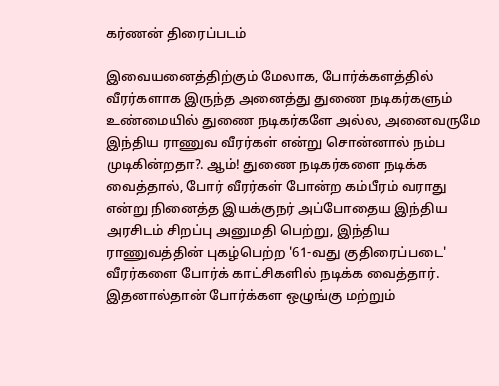கர்ணன் திரைப்படம்

இவையனைத்திற்கும் மேலாக, போர்க்களத்தில் வீரர்களாக இருந்த அனைத்து துணை நடிகர்களும் உண்மையில் துணை நடிகர்களே அல்ல, அனைவருமே இந்திய ராணுவ வீரர்கள் என்று சொன்னால் நம்ப முடிகின்றதா?. ஆம்! துணை நடிகர்களை நடிக்க வைத்தால், போர் வீரர்கள் போன்ற கம்பீரம் வராது என்று நினைத்த இயக்குநர் அப்போதைய இந்திய அரசிடம் சிறப்பு அனுமதி பெற்று, இந்திய ராணுவத்தின் புகழ்பெற்ற '61-வது குதிரைப்படை' வீரர்களை போர்க் காட்சிகளில் நடிக்க வைத்தார். இதனால்தான் போர்க்கள ஒழுங்கு மற்றும்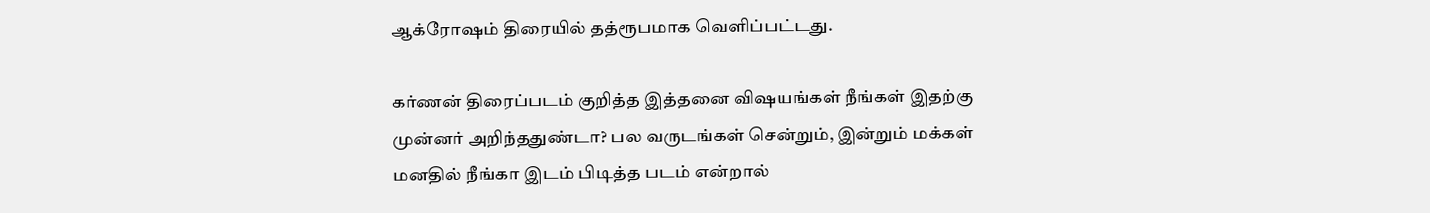ஆக்ரோஷம் திரையில் தத்ரூபமாக வெளிப்பட்டது.

கர்ணன் திரைப்படம் குறித்த இத்தனை விஷயங்கள் நீங்கள் இதற்கு முன்னர் அறிந்ததுண்டா? பல வருடங்கள் சென்றும், இன்றும் மக்கள் மனதில் நீங்கா இடம் பிடித்த படம் என்றால்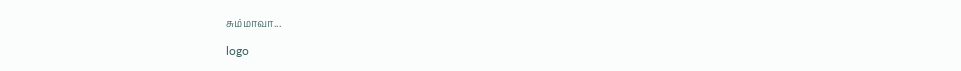சும்மாவா...

logo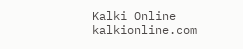Kalki Online
kalkionline.com